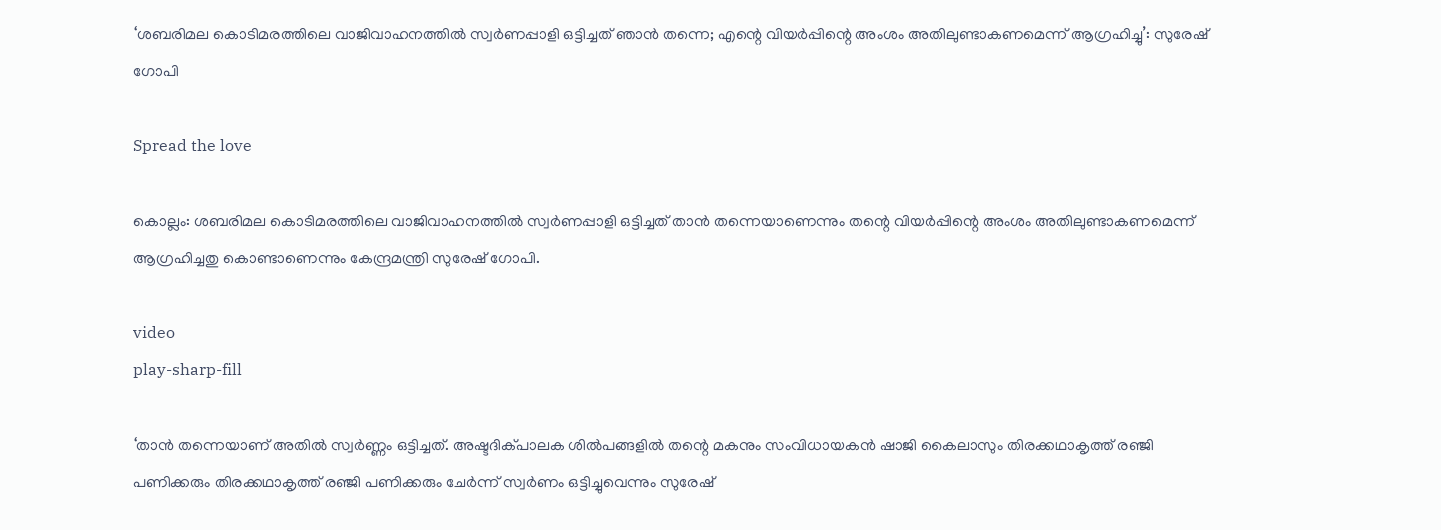‘ശബരിമല കൊടിമരത്തിലെ വാജിവാഹനത്തില്‍ സ്വര്‍ണപ്പാളി ഒട്ടിച്ചത് ഞാൻ തന്നെ; എന്റെ വിയര്‍പ്പിന്റെ അംശം അതിലുണ്ടാകണമെന്ന് ആഗ്രഹിച്ചു’: സുരേഷ് ഗോപി

Spread the love

കൊല്ലം: ശബരിമല കൊടിമരത്തിലെ വാജിവാഹനത്തില്‍ സ്വർണപ്പാളി ഒട്ടിച്ചത് താൻ തന്നെയാണെന്നും തന്റെ വിയർപ്പിന്റെ അംശം അതിലുണ്ടാകണമെന്ന് ആഗ്രഹിച്ചതു കൊണ്ടാണെന്നും കേന്ദ്രമന്ത്രി സുരേഷ് ഗോപി.

video
play-sharp-fill

‘താൻ തന്നെയാണ് അതില്‍ സ്വർണ്ണം ഒട്ടിച്ചത്. അഷ്ടദിക്പാലക ശില്‍പങ്ങളില്‍ തന്റെ മകനും സംവിധായകൻ ഷാജി കൈലാസും തിരക്കഥാകൃത്ത് രഞ്ജി പണിക്കരും തിരക്കഥാകൃത്ത് രഞ്ജി പണിക്കരും ചേർന്ന് സ്വർണം ഒട്ടിച്ചുവെന്നും സുരേഷ്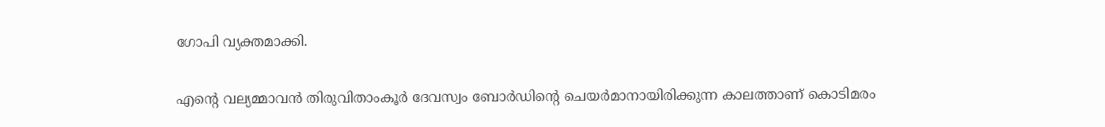ഗോപി വ്യക്തമാക്കി.

എന്റെ വല്യമ്മാവൻ തിരുവിതാംകൂർ ദേവസ്വം ബോർഡിന്റെ ചെയർമാനായിരിക്കുന്ന കാലത്താണ് കൊടിമരം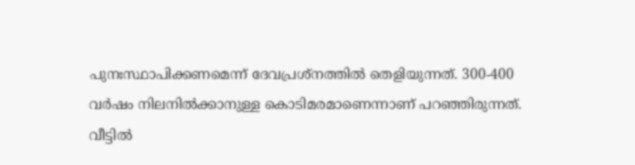പുനഃസ്ഥാപിക്കണമെന്ന് ദേവപ്രശ്നത്തില്‍ ‍തെളിയുന്നത്. 300-400 വർഷം നിലനില്‍ക്കാനുള്ള കൊടിമരമാണെന്നാണ് പറഞ്ഞിരുന്നത്. വീട്ടില്‍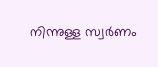നിന്നുള്ള സ്വർണം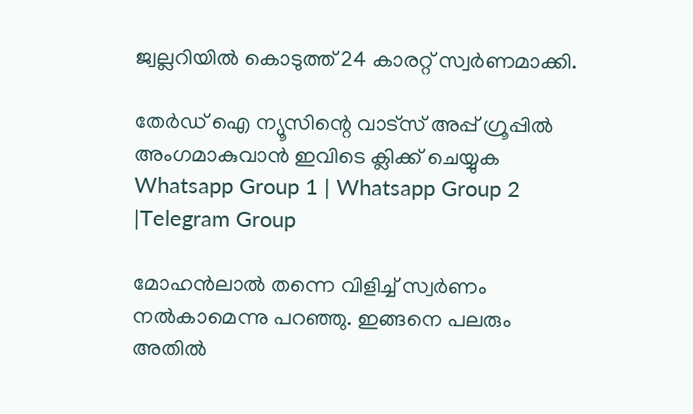ജ്വല്ലറിയില്‍ കൊടുത്ത് 24 കാരറ്റ് സ്വർണമാക്കി.

തേർഡ് ഐ ന്യൂസിന്റെ വാട്സ് അപ്പ് ഗ്രൂപ്പിൽ അംഗമാകുവാൻ ഇവിടെ ക്ലിക്ക് ചെയ്യുക
Whatsapp Group 1 | Whatsapp Group 2 |Telegram Group

മോഹൻലാല്‍ തന്നെ വിളിച്ച്‌ സ്വർണം നല്‍കാമെന്നു പറഞ്ഞു. ഇങ്ങനെ പലരും അതില്‍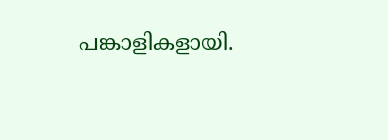പങ്കാളികളായി.